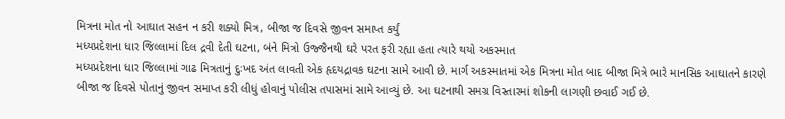મિત્રના મોત નો આઘાત સહન ન કરી શક્યો મિત્ર, બીજા જ દિવસે જીવન સમાપ્ત કર્યું
મધ્યપ્રદેશના ધાર જિલ્લામાં દિલ દ્રવી દેતી ઘટના, બંને મિત્રો ઉજ્જૈનથી ઘરે પરત ફરી રહ્યા હતા ત્યારે થયો અકસ્માત
મધ્યપ્રદેશના ધાર જિલ્લામાં ગાઢ મિત્રતાનું દુઃખદ અંત લાવતી એક હૃદયદ્રાવક ઘટના સામે આવી છે. માર્ગ અકસ્માતમાં એક મિત્રના મોત બાદ બીજા મિત્રે ભારે માનસિક આઘાતને કારણે બીજા જ દિવસે પોતાનું જીવન સમાપ્ત કરી લીધું હોવાનું પોલીસ તપાસમાં સામે આવ્યું છે. આ ઘટનાથી સમગ્ર વિસ્તારમાં શોકની લાગણી છવાઈ ગઈ છે.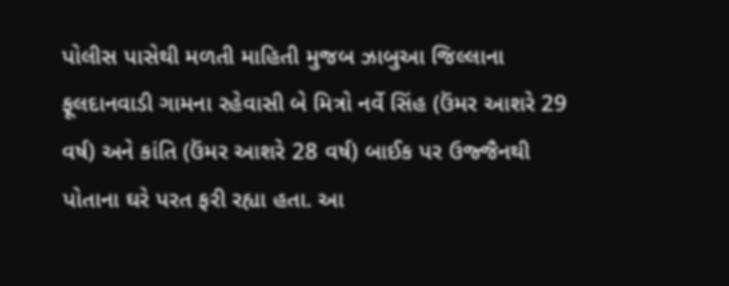પોલીસ પાસેથી મળતી માહિતી મુજબ ઝાબુઆ જિલ્લાના ફૂલદાનવાડી ગામના રહેવાસી બે મિત્રો નર્વે સિંહ (ઉંમર આશરે 29 વર્ષ) અને કાંતિ (ઉંમર આશરે 28 વર્ષ) બાઈક પર ઉજ્જૈનથી પોતાના ઘરે પરત ફરી રહ્યા હતા. આ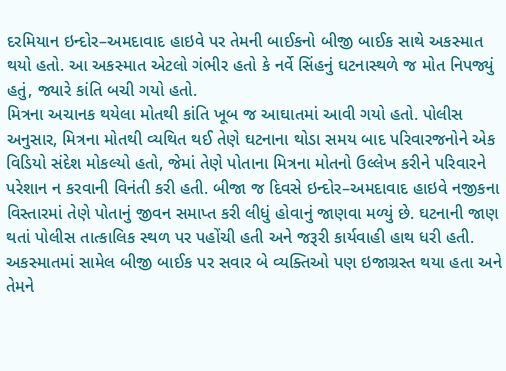દરમિયાન ઇન્દોર–અમદાવાદ હાઇવે પર તેમની બાઈકનો બીજી બાઈક સાથે અકસ્માત થયો હતો. આ અકસ્માત એટલો ગંભીર હતો કે નર્વે સિંહનું ઘટનાસ્થળે જ મોત નિપજ્યું હતું, જ્યારે કાંતિ બચી ગયો હતો.
મિત્રના અચાનક થયેલા મોતથી કાંતિ ખૂબ જ આઘાતમાં આવી ગયો હતો. પોલીસ અનુસાર, મિત્રના મોતથી વ્યથિત થઈ તેણે ઘટનાના થોડા સમય બાદ પરિવારજનોને એક વિડિયો સંદેશ મોકલ્યો હતો, જેમાં તેણે પોતાના મિત્રના મોતનો ઉલ્લેખ કરીને પરિવારને પરેશાન ન કરવાની વિનંતી કરી હતી. બીજા જ દિવસે ઇન્દોર–અમદાવાદ હાઇવે નજીકના વિસ્તારમાં તેણે પોતાનું જીવન સમાપ્ત કરી લીધું હોવાનું જાણવા મળ્યું છે. ઘટનાની જાણ થતાં પોલીસ તાત્કાલિક સ્થળ પર પહોંચી હતી અને જરૂરી કાર્યવાહી હાથ ધરી હતી.
અકસ્માતમાં સામેલ બીજી બાઈક પર સવાર બે વ્યક્તિઓ પણ ઇજાગ્રસ્ત થયા હતા અને તેમને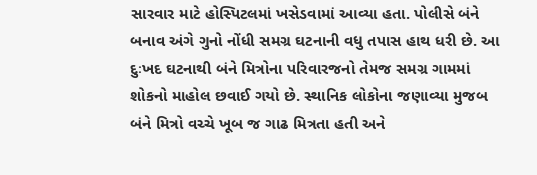સારવાર માટે હોસ્પિટલમાં ખસેડવામાં આવ્યા હતા. પોલીસે બંને બનાવ અંગે ગુનો નોંધી સમગ્ર ઘટનાની વધુ તપાસ હાથ ધરી છે. આ દુઃખદ ઘટનાથી બંને મિત્રોના પરિવારજનો તેમજ સમગ્ર ગામમાં શોકનો માહોલ છવાઈ ગયો છે. સ્થાનિક લોકોના જણાવ્યા મુજબ બંને મિત્રો વચ્ચે ખૂબ જ ગાઢ મિત્રતા હતી અને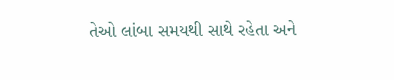તેઓ લાંબા સમયથી સાથે રહેતા અને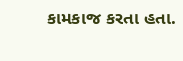કામકાજ કરતા હતા.